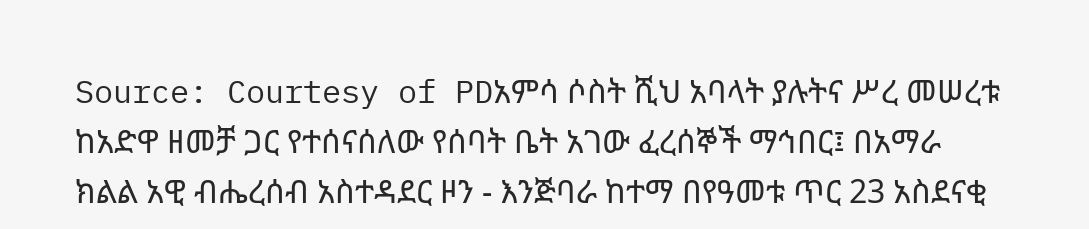Source: Courtesy of PDአምሳ ሶስት ሺህ አባላት ያሉትና ሥረ መሠረቱ ከአድዋ ዘመቻ ጋር የተሰናሰለው የሰባት ቤት አገው ፈረሰኞች ማኅበር፤ በአማራ ክልል አዊ ብሔረሰብ አስተዳደር ዞን - እንጅባራ ከተማ በየዓመቱ ጥር 23 አስደናቂ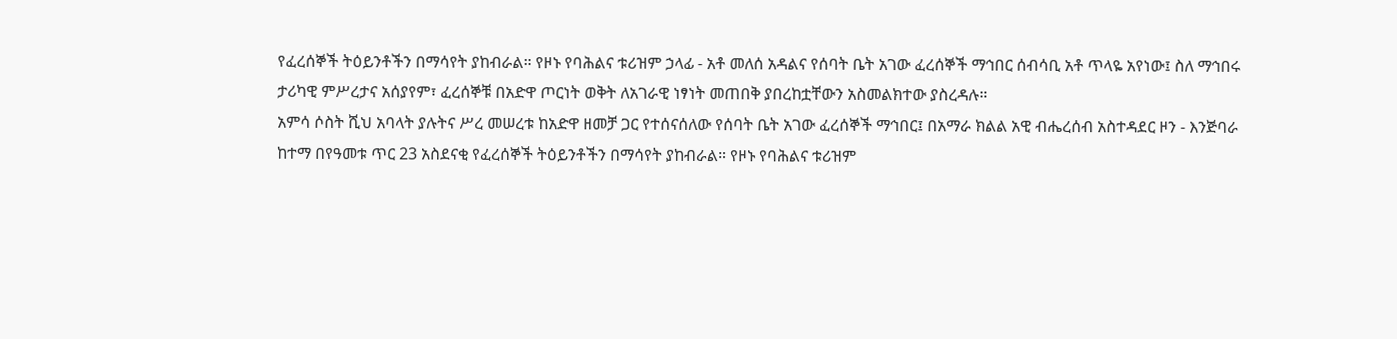የፈረሰኞች ትዕይንቶችን በማሳየት ያከብራል። የዞኑ የባሕልና ቱሪዝም ኃላፊ - አቶ መለሰ አዳልና የሰባት ቤት አገው ፈረሰኞች ማኅበር ሰብሳቢ አቶ ጥላዬ አየነው፤ ስለ ማኅበሩ ታሪካዊ ምሥረታና አሰያየም፣ ፈረሰኞቹ በአድዋ ጦርነት ወቅት ለአገራዊ ነፃነት መጠበቅ ያበረከቷቸውን አስመልክተው ያስረዳሉ።
አምሳ ሶስት ሺህ አባላት ያሉትና ሥረ መሠረቱ ከአድዋ ዘመቻ ጋር የተሰናሰለው የሰባት ቤት አገው ፈረሰኞች ማኅበር፤ በአማራ ክልል አዊ ብሔረሰብ አስተዳደር ዞን - እንጅባራ ከተማ በየዓመቱ ጥር 23 አስደናቂ የፈረሰኞች ትዕይንቶችን በማሳየት ያከብራል። የዞኑ የባሕልና ቱሪዝም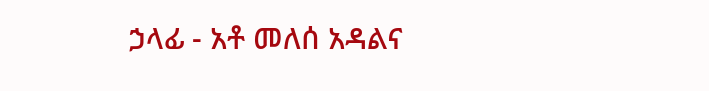ኃላፊ - አቶ መለሰ አዳልና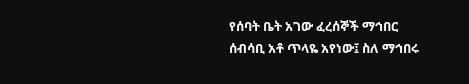የሰባት ቤት አገው ፈረሰኞች ማኅበር ሰብሳቢ አቶ ጥላዬ አየነው፤ ስለ ማኅበሩ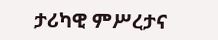ታሪካዊ ምሥረታና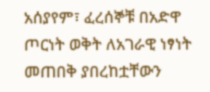አሰያየም፣ ፈረሰኞቹ በአድዋ ጦርነት ወቅት ለአገራዊ ነፃነት መጠበቅ ያበረከቷቸውን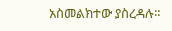አስመልክተው ያስረዳሉ።